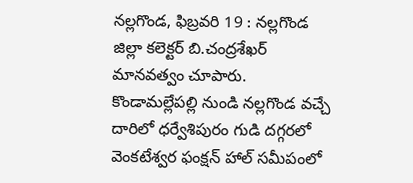నల్లగొండ, ఫిబ్రవరి 19 : నల్లగొండ జిల్లా కలెక్టర్ బి.చంద్రశేఖర్ మానవత్వం చూపారు. కొండామల్లేపల్లి నుండి నల్లగొండ వచ్చే దారిలో ధర్వేశిపురం గుడి దగ్గరలో వెంకటేశ్వర ఫంక్షన్ హాల్ సమీపంలో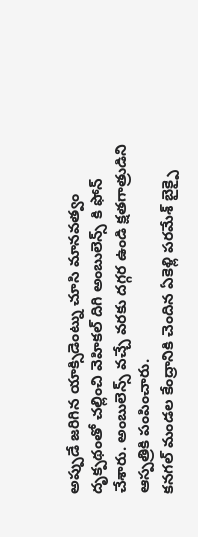అప్పుడే జరిగిన యాక్సిడెంట్ను చూసి మానవత్వం దృక్పథంతో చల్లించి వెహికల్ దిగి అంబులెన్స్ కి ఫోన్ చేశారు. అంబులెన్స్ వచ్చే వరకు దగ్గర ఉండి క్షతగాత్రుడిని ఆస్పత్రికి పంపించారు.
కనగల్ మండల కేంద్రానికి చెందిన ఏకెళ్లి పరమేశ్ బైక్పై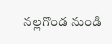నల్లగొండ నుండి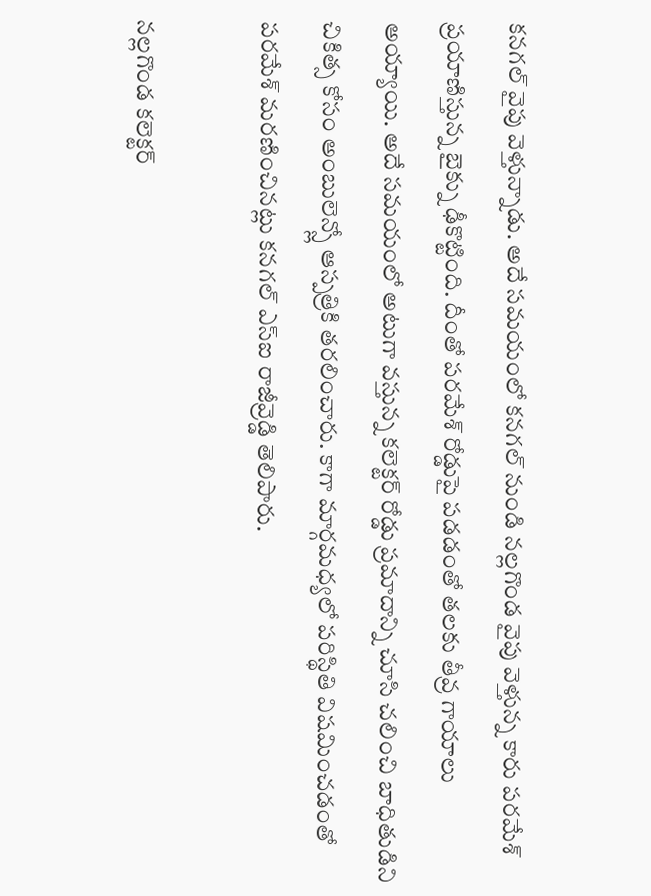కనగల్ వైపు వెళ్తున్నాడు. అదే సమయంలో కనగల్ నుండి నల్లగొండ వైపు వెళ్తున్న కారు పరమేశ్ ప్రయాణిస్తున్న బైక్ను ఢీకొట్టింది. దీంతో పరమేశ్ రోడ్డుపై పడడంతో తలకు తీవ్ర గాయాలు అయ్యాయి. అదే సమయంలో అటుగా వస్తున్న కలెక్టర్ రోడ్డు ప్రమాదాన్ని చూసి చలించి బాధితుడిని చికిత్స కోసం అంబులెన్స్లో ఆస్పత్రికి తరలించారు. కాగా మార్గమధ్యలో పరిస్థితి విషమించడంతో పరమేశ్ మరణించినట్లు కనగల్ ఎస్ఐ రాజీవ్రెడ్డి తెలిపారు.

నల్లగొండ కలెక్టర్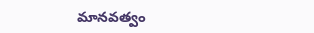మానవత్వం